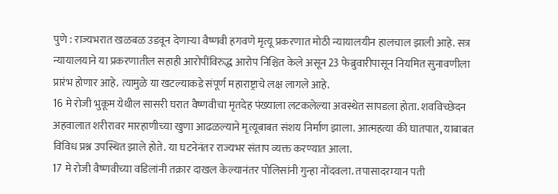पुणे : राज्यभरात खळबळ उडवून देणाऱ्या वैष्णवी हगवणे मृत्यू प्रकरणात मोठी न्यायालयीन हालचाल झाली आहे. सत्र न्यायालयाने या प्रकरणातील सहाही आरोपींविरुद्ध आरोप निश्चित केले असून 23 फेब्रुवारीपासून नियमित सुनावणीला प्रारंभ होणार आहे. त्यामुळे या खटल्याकडे संपूर्ण महाराष्ट्राचे लक्ष लागले आहे.
16 मे रोजी भुकूम येथील सासरी घरात वैष्णवीचा मृतदेह पंख्याला लटकलेल्या अवस्थेत सापडला होता. शवविच्छेदन अहवालात शरीरावर मारहाणीच्या खुणा आढळल्याने मृत्यूबाबत संशय निर्माण झाला. आत्महत्या की घातपात, याबाबत विविध प्रश्न उपस्थित झाले होते. या घटनेनंतर राज्यभर संताप व्यक्त करण्यात आला.
17 मे रोजी वैष्णवीच्या वडिलांनी तक्रार दाखल केल्यानंतर पोलिसांनी गुन्हा नोंदवला. तपासादरम्यान पती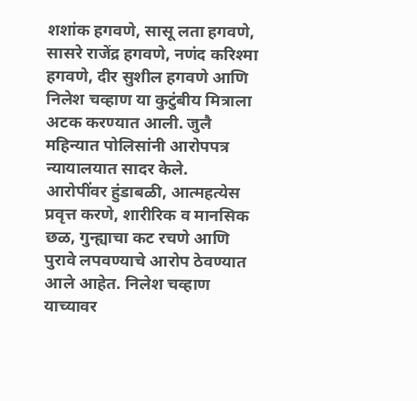शशांक हगवणे, सासू लता हगवणे, सासरे राजेंद्र हगवणे, नणंद करिश्मा हगवणे, दीर सुशील हगवणे आणि निलेश चव्हाण या कुटुंबीय मित्राला अटक करण्यात आली. जुलै महिन्यात पोलिसांनी आरोपपत्र न्यायालयात सादर केले.
आरोपींवर हुंडाबळी, आत्महत्येस प्रवृत्त करणे, शारीरिक व मानसिक छळ, गुन्ह्याचा कट रचणे आणि पुरावे लपवण्याचे आरोप ठेवण्यात आले आहेत. निलेश चव्हाण याच्यावर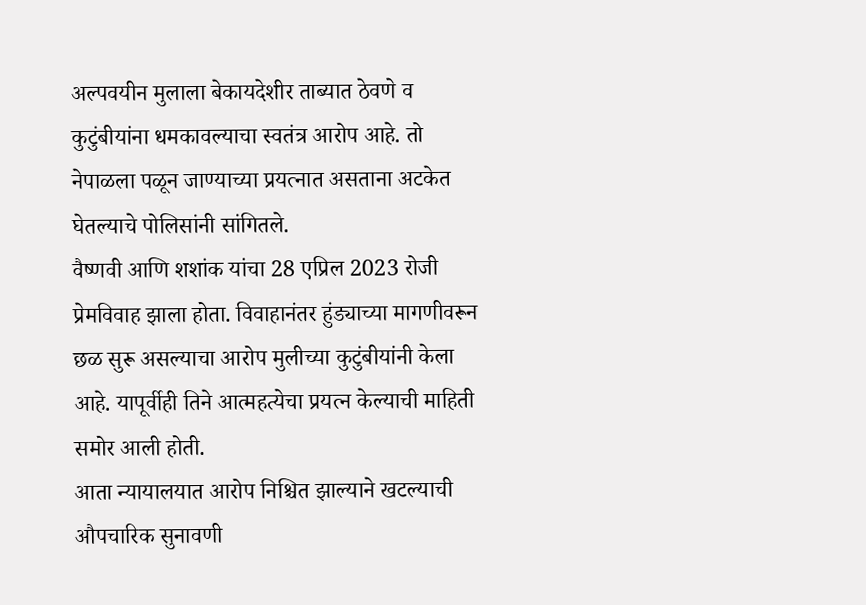अल्पवयीन मुलाला बेकायदेशीर ताब्यात ठेवणे व कुटुंबीयांना धमकावल्याचा स्वतंत्र आरोप आहे. तो नेपाळला पळून जाण्याच्या प्रयत्नात असताना अटकेत घेतल्याचे पोलिसांनी सांगितले.
वैष्णवी आणि शशांक यांचा 28 एप्रिल 2023 रोजी प्रेमविवाह झाला होता. विवाहानंतर हुंड्याच्या मागणीवरून छळ सुरू असल्याचा आरोप मुलीच्या कुटुंबीयांनी केला आहे. यापूर्वीही तिने आत्महत्येचा प्रयत्न केल्याची माहिती समोर आली होती.
आता न्यायालयात आरोप निश्चित झाल्याने खटल्याची औपचारिक सुनावणी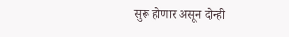सुरू होणार असून दोन्ही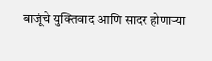बाजूंचे युक्तिवाद आणि सादर होणाऱ्या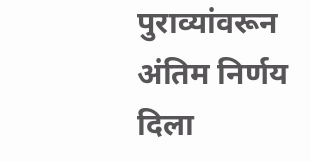पुराव्यांवरून अंतिम निर्णय दिला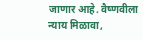जाणार आहे. वैष्णवीला न्याय मिळावा,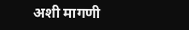अशी मागणी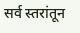सर्व स्तरांतून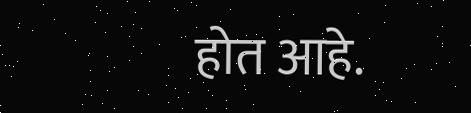होत आहे.